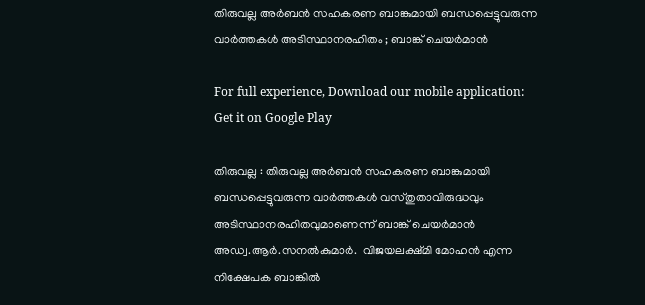തിരുവല്ല അർബൻ സഹകരണ ബാങ്കുമായി ബന്ധപ്പെട്ടുവരുന്ന വാർത്തകൾ അടിസ്ഥാനരഹിതം ; ബാങ്ക് ചെയർമാൻ

For full experience, Download our mobile application:
Get it on Google Play

തിരുവല്ല : തിരുവല്ല അർബൻ സഹകരണ ബാങ്കുമായി ബന്ധപ്പെട്ടുവരുന്ന വാർത്തകൾ വസ്തുതാവിരുദ്ധവും അടിസ്ഥാനരഹിതവുമാണെന്ന് ബാങ്ക് ചെയർമാൻ അഡ്വ.ആർ.സനൽകുമാർ.  വിജയലക്ഷ്മി മോഹൻ എന്ന നിക്ഷേപക ബാങ്കിൽ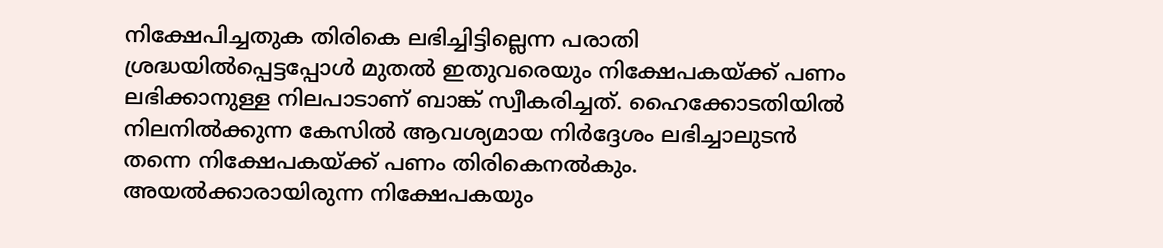നിക്ഷേപിച്ചതുക തിരികെ ലഭിച്ചിട്ടില്ലെന്ന പരാതി ശ്രദ്ധയിൽപ്പെട്ടപ്പോൾ മുതൽ ഇതുവരെയും നിക്ഷേപകയ്ക്ക് പണം ലഭിക്കാനുള്ള നിലപാടാണ് ബാങ്ക് സ്വീകരിച്ചത്. ഹൈക്കോടതിയിൽ നിലനിൽക്കുന്ന കേസിൽ ആവശ്യമായ നിർദ്ദേശം ലഭിച്ചാലുടൻ തന്നെ നിക്ഷേപകയ്ക്ക് പണം തിരികെനൽകും. അയൽക്കാരായിരുന്ന നിക്ഷേപകയും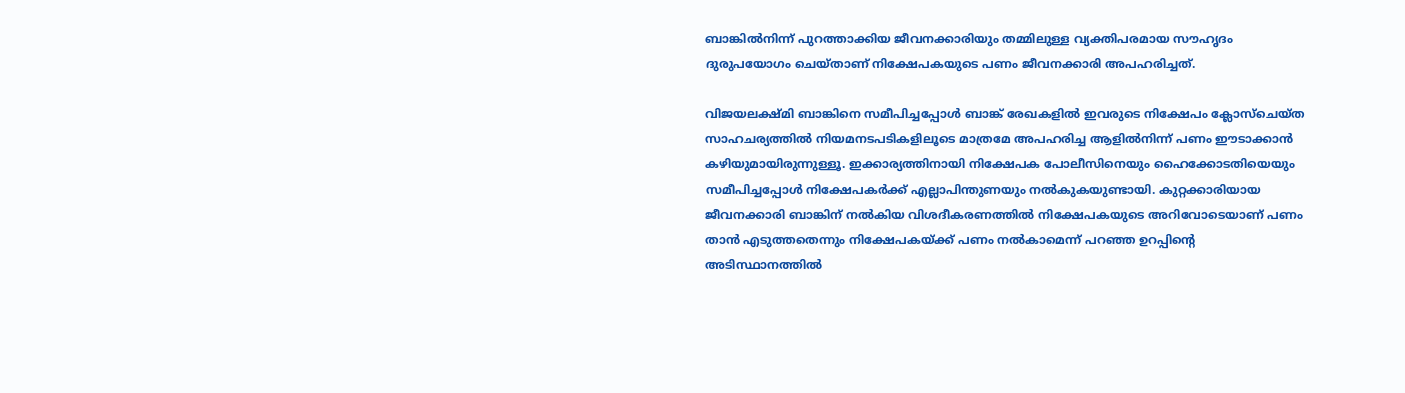ബാങ്കിൽനിന്ന് പുറത്താക്കിയ ജീവനക്കാരിയും തമ്മിലുള്ള വ്യക്തിപരമായ സൗഹൃദം ദുരുപയോഗം ചെയ്താണ് നിക്ഷേപകയുടെ പണം ജീവനക്കാരി അപഹരിച്ചത്.

വിജയലക്ഷ്മി ബാങ്കിനെ സമീപിച്ചപ്പോൾ ബാങ്ക് രേഖകളിൽ ഇവരുടെ നിക്ഷേപം ക്ലോസ്ചെയ്ത സാഹചര്യത്തിൽ നിയമനടപടികളിലൂടെ മാത്രമേ അപഹരിച്ച ആളിൽനിന്ന് പണം ഈടാക്കാൻ കഴിയുമായിരുന്നുള്ളൂ. ഇക്കാര്യത്തിനായി നിക്ഷേപക പോലീസിനെയും ഹൈക്കോടതിയെയും സമീപിച്ചപ്പോൾ നിക്ഷേപകർക്ക് എല്ലാപിന്തുണയും നൽകുകയുണ്ടായി. കുറ്റക്കാരിയായ ജീവനക്കാരി ബാങ്കിന് നൽകിയ വിശദീകരണത്തിൽ നിക്ഷേപകയുടെ അറിവോടെയാണ് പണം താൻ എടുത്തതെന്നും നിക്ഷേപകയ്ക്ക് പണം നൽകാമെന്ന് പറഞ്ഞ ഉറപ്പിന്‍റെ അടിസ്ഥാനത്തിൽ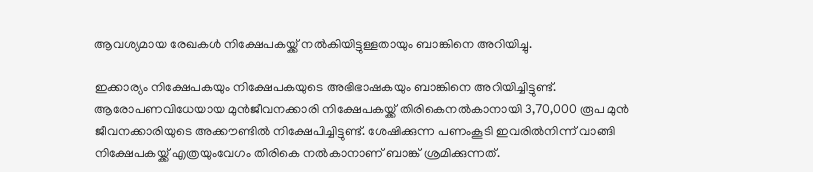ആവശ്യമായ രേഖകൾ നിക്ഷേപകയ്ക്ക് നൽകിയിട്ടുള്ളതായും ബാങ്കിനെ അറിയിച്ചു.

ഇക്കാര്യം നിക്ഷേപകയും നിക്ഷേപകയുടെ അഭിഭാഷകയും ബാങ്കിനെ അറിയിച്ചിട്ടുണ്ട്. ആരോപണവിധേയായ മുൻജീവനക്കാരി നിക്ഷേപകയ്ക്ക് തിരികെനൽകാനായി 3,70,000 രൂപ മുൻ ജീവനക്കാരിയുടെ അക്കൗണ്ടിൽ നിക്ഷേപിച്ചിട്ടുണ്ട്. ശേഷിക്കുന്ന പണംകൂടി ഇവരിൽനിന്ന് വാങ്ങി നിക്ഷേപകയ്ക്ക് എത്രയുംവേഗം തിരികെ നൽകാനാണ് ബാങ്ക് ശ്രമിക്കുന്നത്.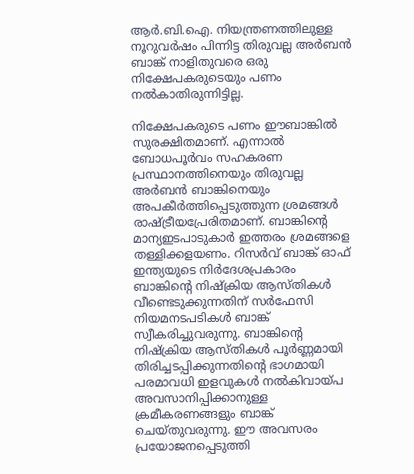ആർ.ബി.ഐ. നിയന്ത്രണത്തിലുള്ള നൂറുവർഷം പിന്നിട്ട തിരുവല്ല അർബൻ ബാങ്ക് നാളിതുവരെ ഒരു നിക്ഷേപകരുടെയും പണം നൽകാതിരുന്നിട്ടില്ല.

നിക്ഷേപകരുടെ പണം ഈബാങ്കിൽ സുരക്ഷിതമാണ്. എന്നാൽ ബോധപൂർവം സഹകരണ പ്രസ്ഥാനത്തിനെയും തിരുവല്ല അർബൻ ബാങ്കിനെയും അപകീർത്തിപ്പെടുത്തുന്ന ശ്രമങ്ങൾ രാഷ്ട്രീയപ്രേരിതമാണ്. ബാങ്കിന്റെ മാന്യഇടപാടുകാർ ഇത്തരം ശ്രമങ്ങളെ തള്ളിക്കളയണം. റിസർവ് ബാങ്ക് ഓഫ് ഇന്ത്യയുടെ നിർദേശപ്രകാരം ബാങ്കിന്റെ നിഷ്ക്രിയ ആസ്തികൾ വീണ്ടെടുക്കുന്നതിന് സർഫേസി നിയമനടപടികൾ ബാങ്ക് സ്വീകരിച്ചുവരുന്നു. ബാങ്കിന്റെ നിഷ്ക്രിയ ആസ്തികൾ പൂർണ്ണമായി തിരിച്ചടപ്പിക്കുന്നതിന്റെ ഭാഗമായി പരമാവധി ഇളവുകൾ നൽകിവായ്പ അവസാനിപ്പിക്കാനുള്ള ക്രമീകരണങ്ങളും ബാങ്ക് ചെയ്തുവരുന്നു. ഈ അവസരം പ്രയോജനപ്പെടുത്തി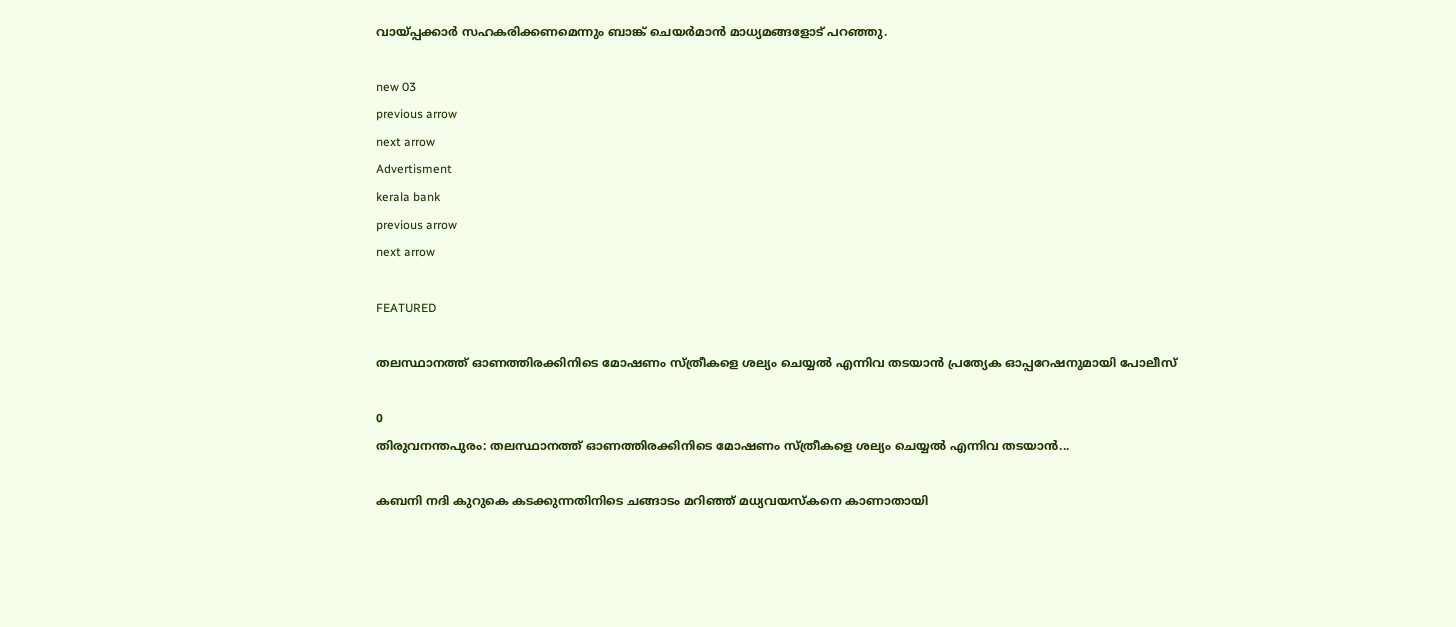വായ്പ്പക്കാർ സഹകരിക്കണമെന്നും ബാങ്ക് ചെയർമാൻ മാധ്യമങ്ങളോട് പറഞ്ഞു.

new 03
previous arrow
next arrow
Advertisment
kerala bank
previous arrow
next arrow

FEATURED

തലസ്ഥാനത്ത് ഓണത്തിരക്കിനിടെ മോഷണം സ്ത്രീകളെ ശല്യം ചെയ്യൽ എന്നിവ തടയാൻ പ്രത്യേക ഓപ്പറേഷനുമായി പോലീസ്

0
തിരുവനന്തപുരം: തലസ്ഥാനത്ത് ഓണത്തിരക്കിനിടെ മോഷണം സ്ത്രീകളെ ശല്യം ചെയ്യൽ എന്നിവ തടയാൻ...

കബനി നദി കുറുകെ കടക്കുന്നതിനിടെ ചങ്ങാടം മറിഞ്ഞ് മധ്യവയസ്‌കനെ കാണാതായി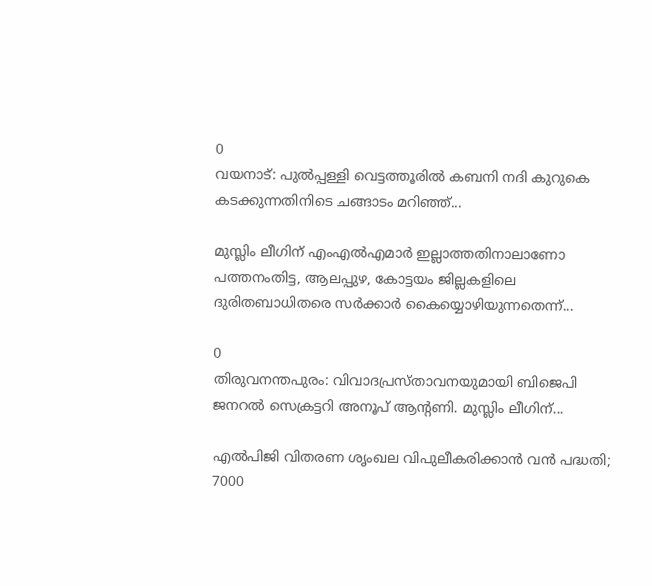0
വയനാട്: പുല്‍പ്പള്ളി വെട്ടത്തൂരില്‍ കബനി നദി കുറുകെ കടക്കുന്നതിനിടെ ചങ്ങാടം മറിഞ്ഞ്...

മുസ്ലിം ലീഗിന് എംഎൽഎമാർ ഇല്ലാത്തതിനാലാണോ പത്തനംതിട്ട, ആലപ്പുഴ, കോട്ടയം ജില്ലകളിലെ ദുരിതബാധിതരെ സർക്കാർ കൈയ്യൊഴിയുന്നതെന്ന്...

0
തിരുവനന്തപുരം: വിവാദപ്രസ്താവനയുമായി ബിജെപി ജനറൽ സെക്രട്ടറി അനൂപ് ആന്റണി. മുസ്ലിം ലീഗിന്...

എൽപിജി വിതരണ ശൃംഖല വിപുലീകരിക്കാൻ വൻ പദ്ധതി; 7000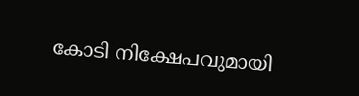കോടി നിക്ഷേപവുമായി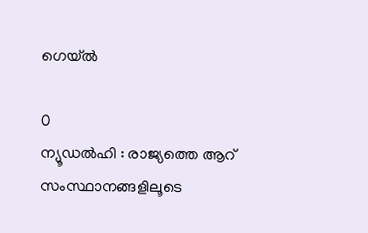ഗെയ്‌ൽ

0
ന്യൂഡൽഹി : രാജ്യത്തെ ആറ് സംസ്ഥാനങ്ങളിലൂടെ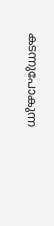കടന്നുപോകുന്ന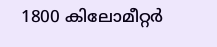1800 കിലോമീറ്റർ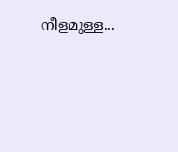നീളമുള്ള...